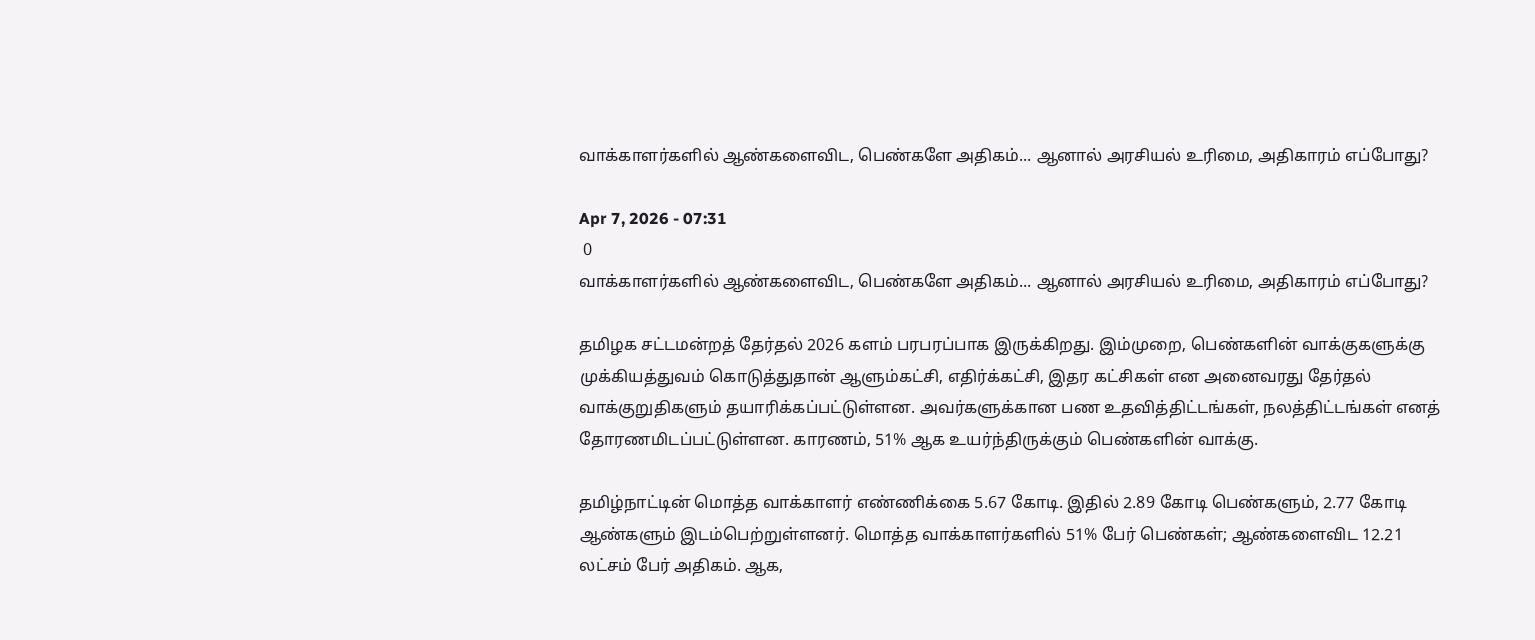வாக்காளர்களில் ஆண்களைவிட, பெண்களே அதிகம்... ஆனால் அரசியல் உரிமை, அதிகாரம் எப்போது?

Apr 7, 2026 - 07:31
 0
வாக்காளர்களில் ஆண்களைவிட, பெண்களே அதிகம்... ஆனால் அரசியல் உரிமை, அதிகாரம் எப்போது?

தமிழக சட்டமன்றத் தேர்தல் 2026 களம் பரபரப்பாக இருக்கிறது. இம்முறை, பெண்களின் வாக்குகளுக்கு முக்கியத்துவம் கொடுத்துதான் ஆளும்கட்சி, எதிர்க்கட்சி, இதர கட்சிகள் என அனைவரது தேர்தல் வாக்குறுதிகளும் தயாரிக்கப்பட்டுள்ளன. அவர்களுக்கான பண உதவித்திட்டங்கள், நலத்திட்டங்கள் எனத் தோரணமிடப்பட்டுள்ளன. காரணம், 51% ஆக உயர்ந்திருக்கும் பெண்களின் வாக்கு.

தமிழ்நாட்டின் மொத்த வாக்காளர் எண்ணிக்கை 5.67 கோடி. இதில் 2.89 கோடி பெண்களும், 2.77 கோடி ஆண்களும் இடம்பெற்றுள்ளனர். மொத்த வாக்காளர்களில் 51% பேர் பெண்கள்; ஆண்களைவிட 12.21 லட்சம் பேர் அதிகம். ஆக,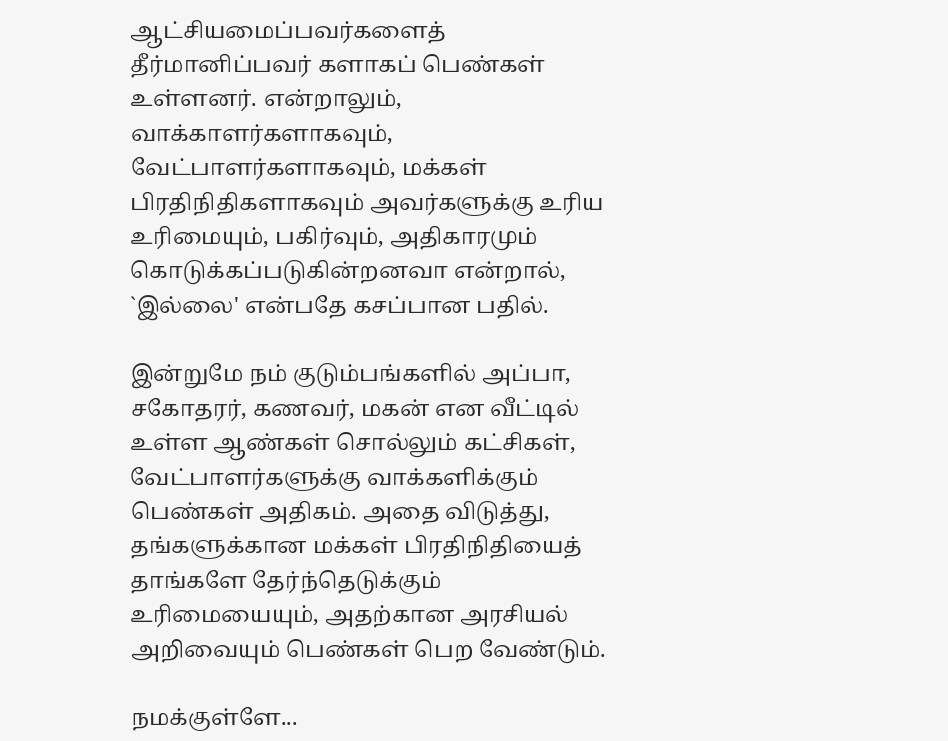ஆட்சியமைப்பவர்களைத் தீர்மானிப்பவர் களாகப் பெண்கள் உள்ளனர். என்றாலும், வாக்காளர்களாகவும், வேட்பாளர்களாகவும், மக்கள் பிரதிநிதிகளாகவும் அவர்களுக்கு உரிய உரிமையும், பகிர்வும், அதிகாரமும் கொடுக்கப்படுகின்றனவா என்றால், `இல்லை' என்பதே கசப்பான பதில்.

இன்றுமே நம் குடும்பங்களில் அப்பா, சகோதரர், கணவர், மகன் என வீட்டில் உள்ள ஆண்கள் சொல்லும் கட்சிகள், வேட்பாளர்களுக்கு வாக்களிக்கும் பெண்கள் அதிகம். அதை விடுத்து, தங்களுக்கான மக்கள் பிரதிநிதியைத் தாங்களே தேர்ந்தெடுக்கும் உரிமையையும், அதற்கான அரசியல் அறிவையும் பெண்கள் பெற வேண்டும்.

நமக்குள்ளே...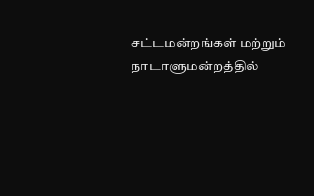சட்டமன்றங்கள் மற்றும் நாடாளுமன்றத்தில்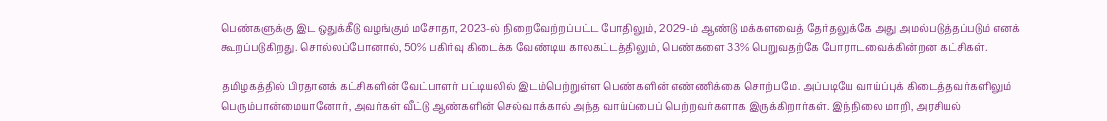பெண்களுக்கு இட ஒதுக்கீடு வழங்கும் மசோதா, 2023-ல் நிறைவேற்றப்பட்ட போதிலும், 2029-ம் ஆண்டு மக்களவைத் தேர்தலுக்கே அது அமல்படுத்தப்படும் எனக் கூறப்படுகிறது. சொல்லப்போனால், 50% பகிர்வு கிடைக்க வேண்டிய காலகட்டத்திலும், பெண்களை 33% பெறுவதற்கே போராடவைக்கின்றன கட்சிகள்.

தமிழகத்தில் பிரதானக் கட்சிகளின் வேட்பாளர் பட்டியலில் இடம்பெற்றுள்ள பெண்களின் எண்ணிக்கை சொற்பமே. அப்படியே வாய்ப்புக் கிடைத்தவர்களிலும் பெரும்பான்மையானோர், அவர்கள் வீட்டு ஆண்களின் செல்வாக்கால் அந்த வாய்ப்பைப் பெற்றவர்களாக இருக்கிறார்கள். இந்நிலை மாறி, அரசியல்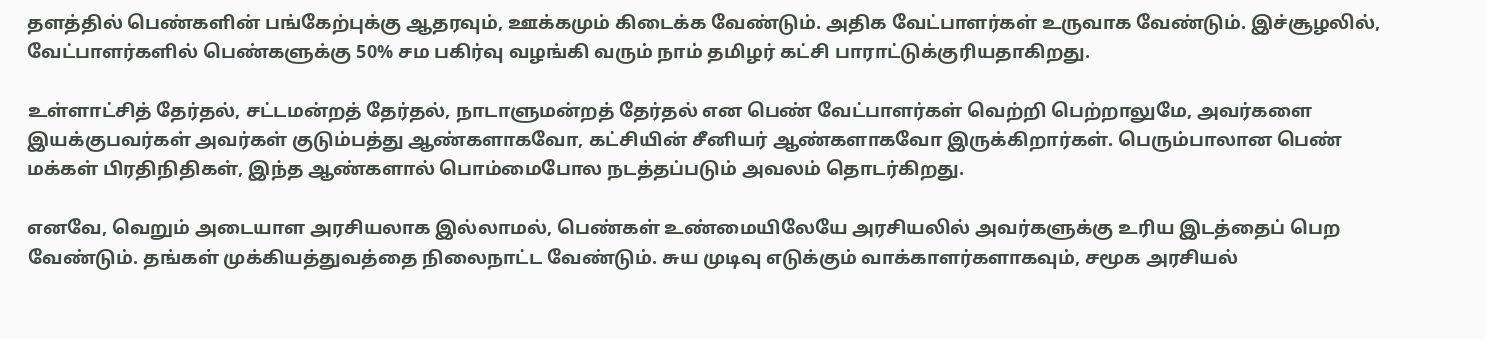தளத்தில் பெண்களின் பங்கேற்புக்கு ஆதரவும், ஊக்கமும் கிடைக்க வேண்டும். அதிக வேட்பாளர்கள் உருவாக வேண்டும். இச்சூழலில், வேட்பாளர்களில் பெண்களுக்கு 50% சம பகிர்வு வழங்கி வரும் நாம் தமிழர் கட்சி பாராட்டுக்குரியதாகிறது.

உள்ளாட்சித் தேர்தல், சட்டமன்றத் தேர்தல், நாடாளுமன்றத் தேர்தல் என பெண் வேட்பாளர்கள் வெற்றி பெற்றாலுமே, அவர்களை இயக்குபவர்கள் அவர்கள் குடும்பத்து ஆண்களாகவோ, கட்சியின் சீனியர் ஆண்களாகவோ இருக்கிறார்கள். பெரும்பாலான பெண் மக்கள் பிரதிநிதிகள், இந்த ஆண்களால் பொம்மைபோல நடத்தப்படும் அவலம் தொடர்கிறது.

எனவே, வெறும் அடையாள அரசியலாக இல்லாமல், பெண்கள் உண்மையிலேயே அரசியலில் அவர்களுக்கு உரிய இடத்தைப் பெற வேண்டும். தங்கள் முக்கியத்துவத்தை நிலைநாட்ட வேண்டும். சுய முடிவு எடுக்கும் வாக்காளர்களாகவும், சமூக அரசியல்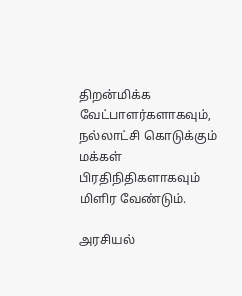திறன்மிக்க வேட்பாளர்களாகவும், நல்லாட்சி கொடுக்கும் மக்கள் பிரதிநிதிகளாகவும் மிளிர வேண்டும்.

அரசியல்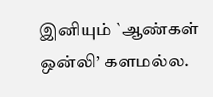இனியும் `ஆண்கள் ஒன்லி’ களமல்ல.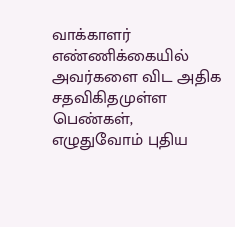வாக்காளர் எண்ணிக்கையில் அவர்களை விட அதிக சதவிகிதமுள்ள பெண்கள், எழுதுவோம் புதிய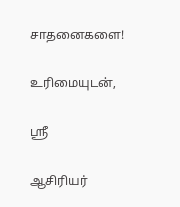சாதனைகளை!

உரிமையுடன்,

ஸ்ரீ

ஆசிரியர்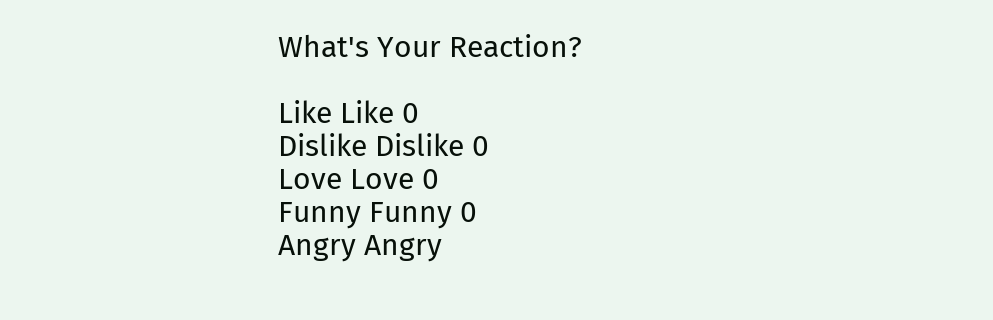What's Your Reaction?

Like Like 0
Dislike Dislike 0
Love Love 0
Funny Funny 0
Angry Angry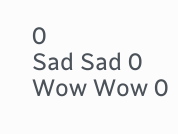0
Sad Sad 0
Wow Wow 0